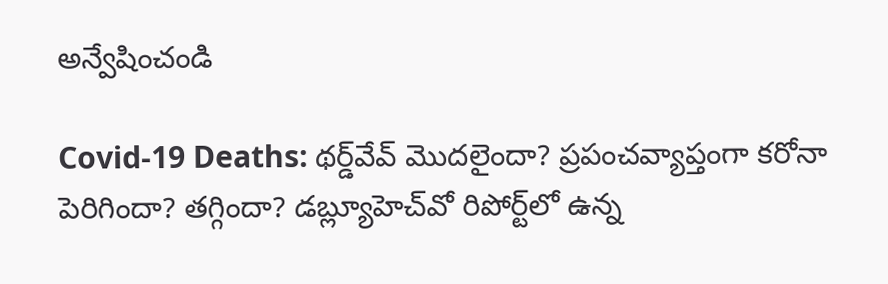అన్వేషించండి

Covid-19 Deaths: థర్డ్‌వేవ్‌ మొదలైందా? ప్రపంచవ్యాప్తంగా కరోనా పెరిగిందా? తగ్గిందా? డబ్ల్యూహెచ్‌వో రిపోర్ట్‌లో ఉన్న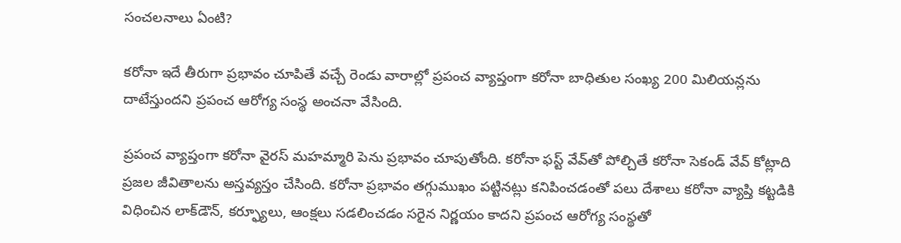సంచలనాలు ఏంటి?

కరోనా ఇదే తీరుగా ప్రభావం చూపితే వచ్చే రెండు వారాల్లో ప్రపంచ వ్యాప్తంగా కరోనా బాధితుల సంఖ్య 200 మిలియన్లను దాటేస్తుందని ప్రపంచ ఆరోగ్య సంస్థ అంచనా వేసింది.

ప్రపంచ వ్యాప్తంగా కరోనా వైరస్ మహమ్మారి పెను ప్రభావం చూపుతోంది. కరోనా ఫస్ట్ వేవ్‌తో పోల్చితే కరోనా సెకండ్ వేవ్ కోట్లాది ప్రజల జీవితాలను అస్తవ్యస్తం చేసింది. కరోనా ప్రభావం తగ్గుముఖం పట్టినట్లు కనిపించడంతో పలు దేశాలు కరోనా వ్యాప్తి కట్టడికి విధించిన లాక్‌డౌన్, కర్ఫ్యూలు, ఆంక్షలు సడలించడం సరైన నిర్ణయం కాదని ప్రపంచ ఆరోగ్య సంస్థతో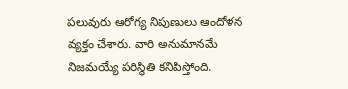పలువురు ఆరోగ్య నిపుణులు ఆందోళన వ్యక్తం చేశారు. వారి అనుమానమే నిజమయ్యే పరిస్థితి కనిపిస్తోంది.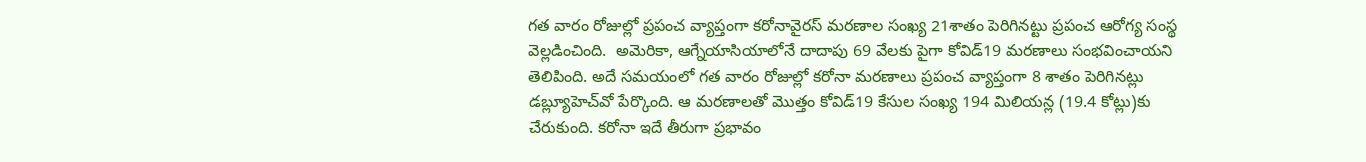గత వారం రోజుల్లో ప్రపంచ వ్యాప్తంగా కరోనావైరస్ మరణాల సంఖ్య 21శాతం పెరిగినట్టు ప్రపంచ ఆరోగ్య సంస్థ వెల్లడించింది.  అమెరికా, ఆగ్నేయాసియాలోనే దాదాపు 69 వేలకు పైగా కోవిడ్19 మరణాలు సంభవించాయని తెలిపింది. అదే సమయంలో గత వారం రోజుల్లో కరోనా మరణాలు ప్రపంచ వ్యాప్తంగా 8 శాతం పెరిగినట్లు డబ్ల్యూహెచ్‌వో పేర్కొంది. ఆ మరణాలతో మొత్తం కోవిడ్19 కేసుల సంఖ్య 194 మిలియన్ల (19.4 కోట్లు)కు చేరుకుంది. కరోనా ఇదే తీరుగా ప్రభావం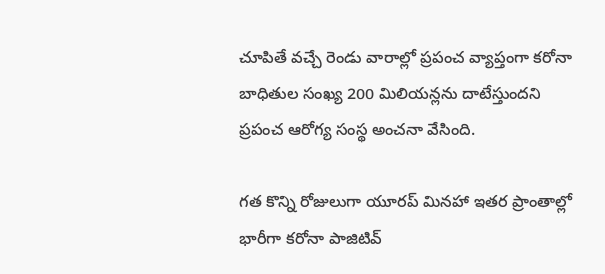చూపితే వచ్చే రెండు వారాల్లో ప్రపంచ వ్యాప్తంగా కరోనా బాధితుల సంఖ్య 200 మిలియన్లను దాటేస్తుందని ప్రపంచ ఆరోగ్య సంస్థ అంచనా వేసింది.

గత కొన్ని రోజులుగా యూరప్ మినహా ఇతర ప్రాంతాల్లో భారీగా కరోనా పాజిటివ్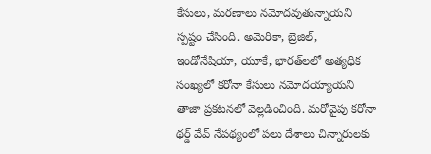కేసులు, మరణాలు నమోదవుతున్నాయని స్పష్టం చేసింది. అమెరికా, బ్రెజిల్, ఇండోనేషియా, యూకే, భారత్‌లలో అత్యధిక సంఖ్యలో కరోనా కేసులు నమోదయ్యాయని తాజా ప్రకటనలో వెల్లడించింది. మరోవైపు కరోనా థర్డ్ వేవ్ నేపథ్యంలో పలు దేశాలు చిన్నారులకు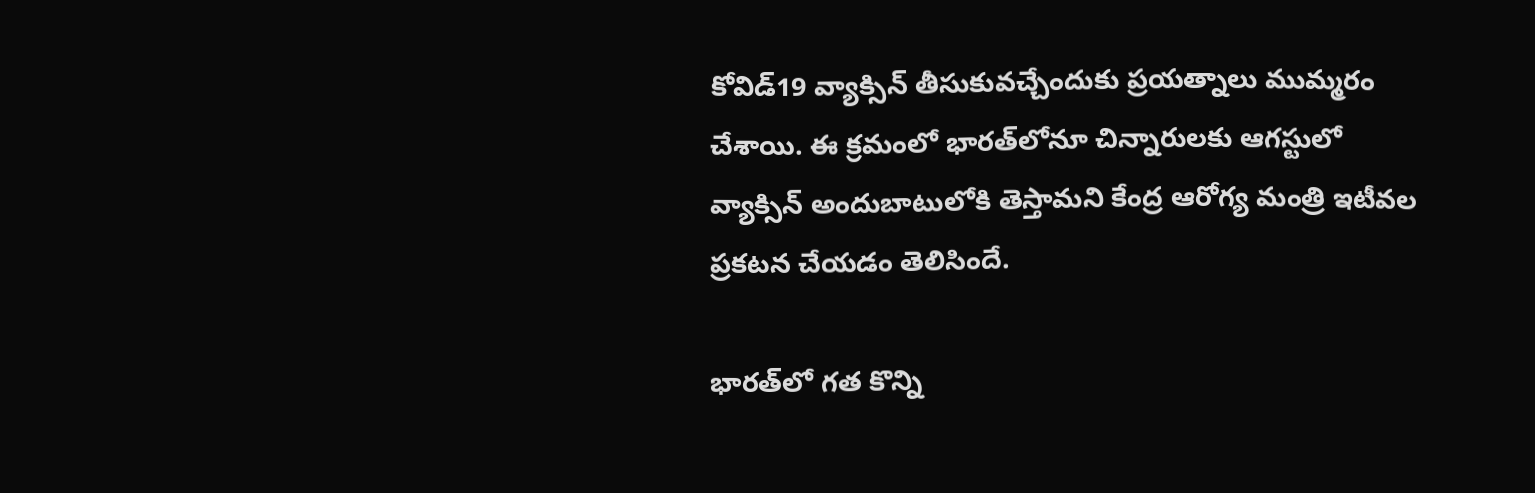కోవిడ్19 వ్యాక్సిన్ తీసుకువచ్చేందుకు ప్రయత్నాలు ముమ్మరం చేశాయి. ఈ క్రమంలో భారత్‌లోనూ చిన్నారులకు ఆగస్టులో వ్యాక్సిన్ అందుబాటులోకి తెస్తామని కేంద్ర ఆరోగ్య మంత్రి ఇటీవల ప్రకటన చేయడం తెలిసిందే.

భారత్‌లో గత కొన్ని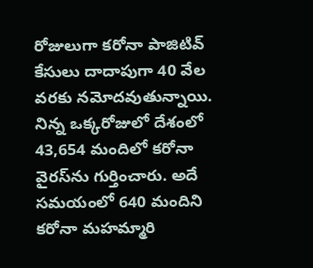రోజులుగా కరోనా పాజిటివ్ కేసులు దాదాపుగా 40 వేల వరకు నమోదవుతున్నాయి. నిన్న ఒక్కరోజులో దేశంలో 43,654 మందిలో కరోనా వైరస్‌ను గుర్తించారు. అదే సమయంలో 640 మందిని కరోనా మహమ్మారి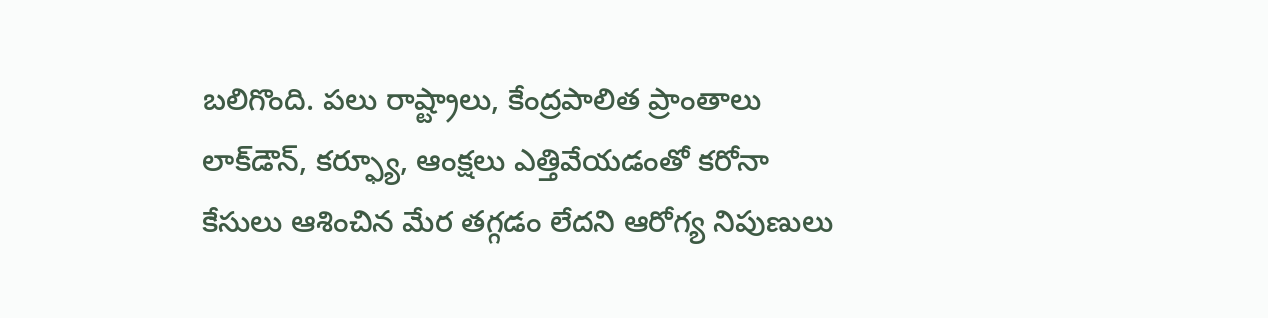బలిగొంది. పలు రాష్ట్రాలు, కేంద్రపాలిత ప్రాంతాలు లాక్‌డౌన్, కర్ఫ్యూ, ఆంక్షలు ఎత్తివేయడంతో కరోనా కేసులు ఆశించిన మేర తగ్గడం లేదని ఆరోగ్య నిపుణులు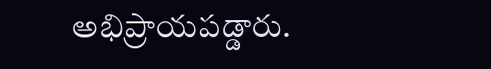అభిప్రాయపడ్డారు.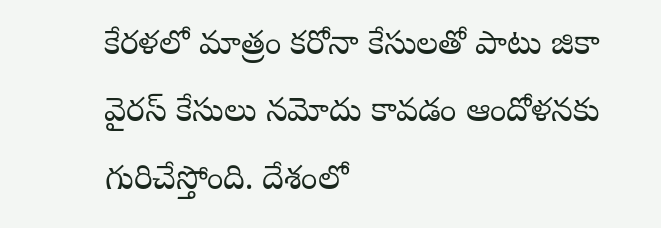కేరళలో మాత్రం కరోనా కేసులతో పాటు జికా వైరస్ కేసులు నమోదు కావడం ఆందోళనకు గురిచేస్తోంది. దేశంలో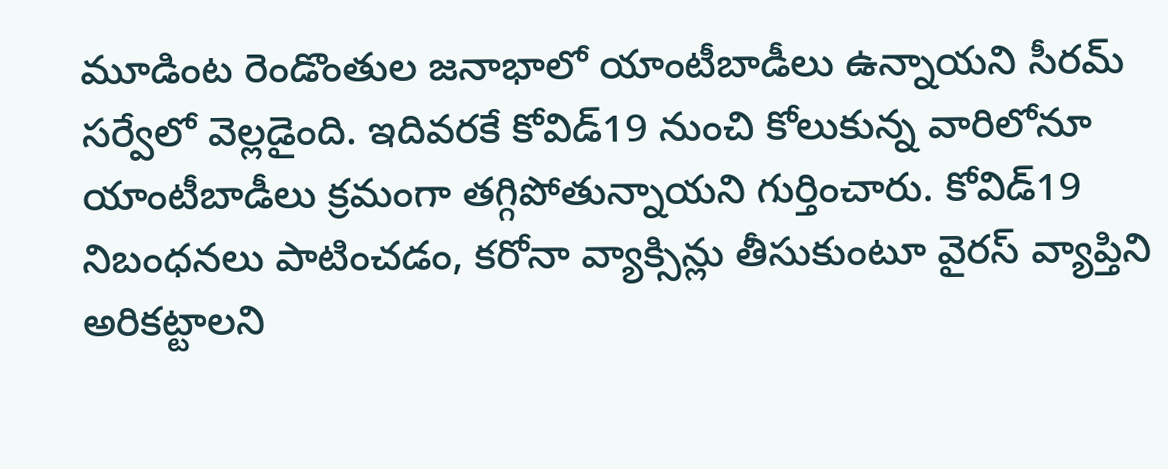మూడింట రెండొంతుల జనాభాలో యాంటీబాడీలు ఉన్నాయని సీరమ్ సర్వేలో వెల్లడైంది. ఇదివరకే కోవిడ్19 నుంచి కోలుకున్న వారిలోనూ యాంటీబాడీలు క్రమంగా తగ్గిపోతున్నాయని గుర్తించారు. కోవిడ్19 నిబంధనలు పాటించడం, కరోనా వ్యాక్సిన్లు తీసుకుంటూ వైరస్ వ్యాప్తిని అరికట్టాలని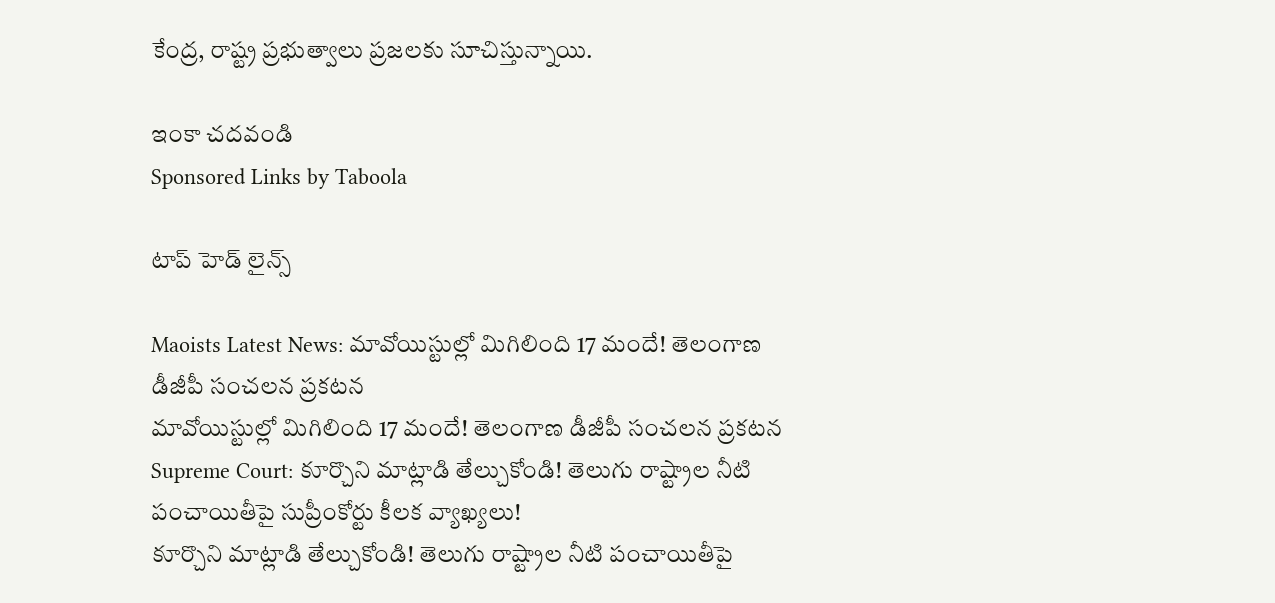కేంద్ర, రాష్ట్ర ప్రభుత్వాలు ప్రజలకు సూచిస్తున్నాయి.

ఇంకా చదవండి
Sponsored Links by Taboola

టాప్ హెడ్ లైన్స్

Maoists Latest News: మావోయిస్టుల్లో మిగిలింది 17 మందే! తెలంగాణ డీజీపీ సంచలన ప్రకటన
మావోయిస్టుల్లో మిగిలింది 17 మందే! తెలంగాణ డీజీపీ సంచలన ప్రకటన
Supreme Court: కూర్చొని మాట్లాడి తేల్చుకోండి! తెలుగు రాష్ట్రాల నీటి పంచాయితీపై సుప్రీంకోర్టు కీలక వ్యాఖ్యలు!
కూర్చొని మాట్లాడి తేల్చుకోండి! తెలుగు రాష్ట్రాల నీటి పంచాయితీపై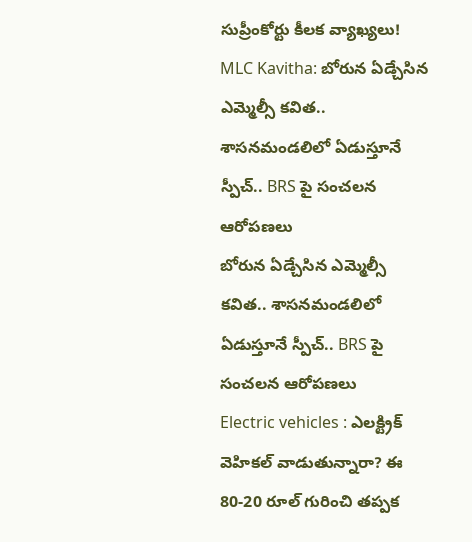సుప్రీంకోర్టు కీలక వ్యాఖ్యలు!
MLC Kavitha: బోరున ఏడ్చేసిన ఎమ్మెల్సీ కవిత.. శాసనమండలిలో ఏడుస్తూనే స్పీచ్.. BRS పై సంచలన ఆరోపణలు
బోరున ఏడ్చేసిన ఎమ్మెల్సీ కవిత.. శాసనమండలిలో ఏడుస్తూనే స్పీచ్.. BRS పై సంచలన ఆరోపణలు
Electric vehicles : ఎలక్ట్రిక్ వెహికల్ వాడుతున్నారా? ఈ 80-20 రూల్ గురించి తప్పక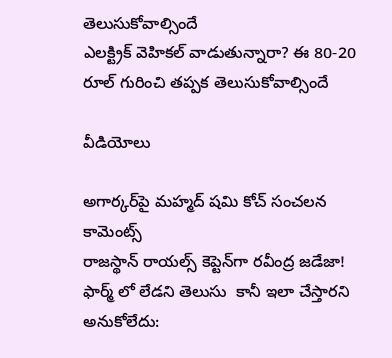తెలుసుకోవాల్సిందే
ఎలక్ట్రిక్ వెహికల్ వాడుతున్నారా? ఈ 80-20 రూల్ గురించి తప్పక తెలుసుకోవాల్సిందే

వీడియోలు

అగార్కర్‌పై మహ్మద్ షమి కోచ్ సంచలన కామెంట్స్
రాజస్థాన్ రాయల్స్ కెప్టెన్‌గా రవీంద్ర జడేజా!
ఫార్మ్ లో లేడని తెలుసు  కానీ ఇలా చేస్తారని అనుకోలేదు: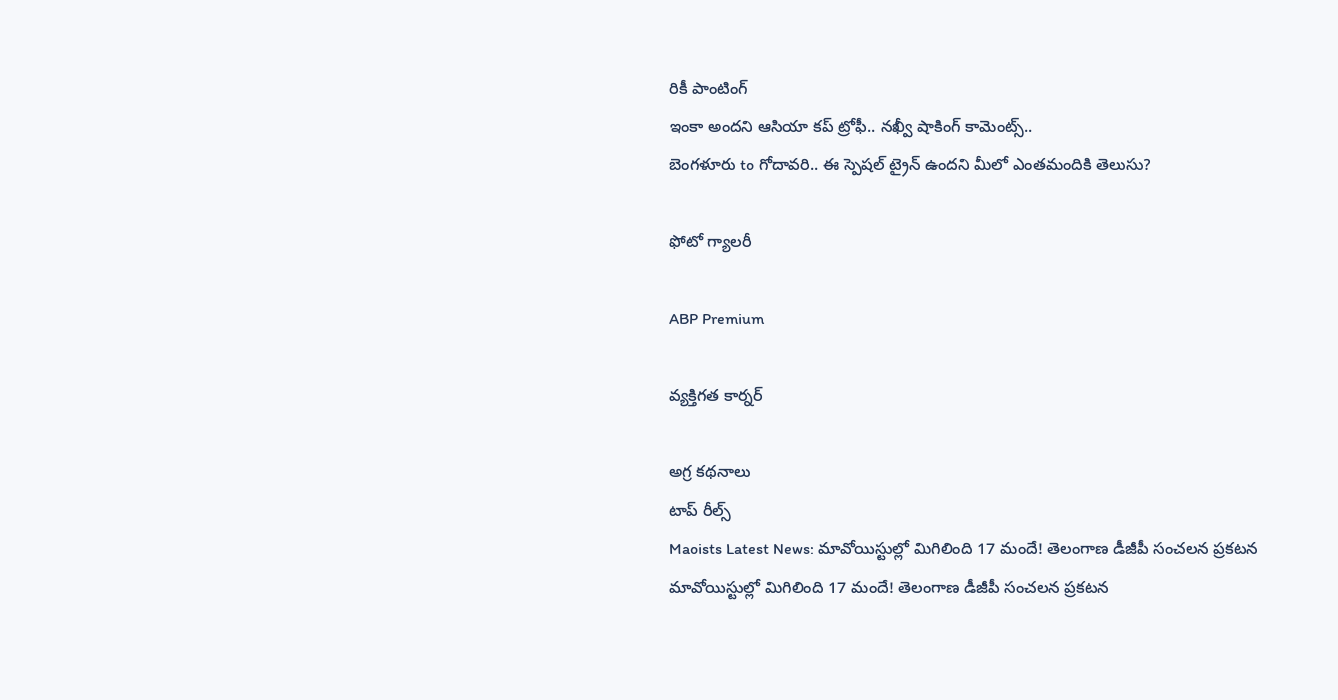రికీ పాంటింగ్
ఇంకా అందని ఆసియా కప్ ట్రోఫీ.. నఖ్వీ షాకింగ్ కామెంట్స్..
బెంగళూరు to గోదావరి.. ఈ స్పెషల్ ట్రైన్ ఉందని మీలో ఎంతమందికి తెలుసు?

ఫోటో గ్యాలరీ

ABP Premium

వ్యక్తిగత కార్నర్

అగ్ర కథనాలు
టాప్ రీల్స్
Maoists Latest News: మావోయిస్టుల్లో మిగిలింది 17 మందే! తెలంగాణ డీజీపీ సంచలన ప్రకటన
మావోయిస్టుల్లో మిగిలింది 17 మందే! తెలంగాణ డీజీపీ సంచలన ప్రకటన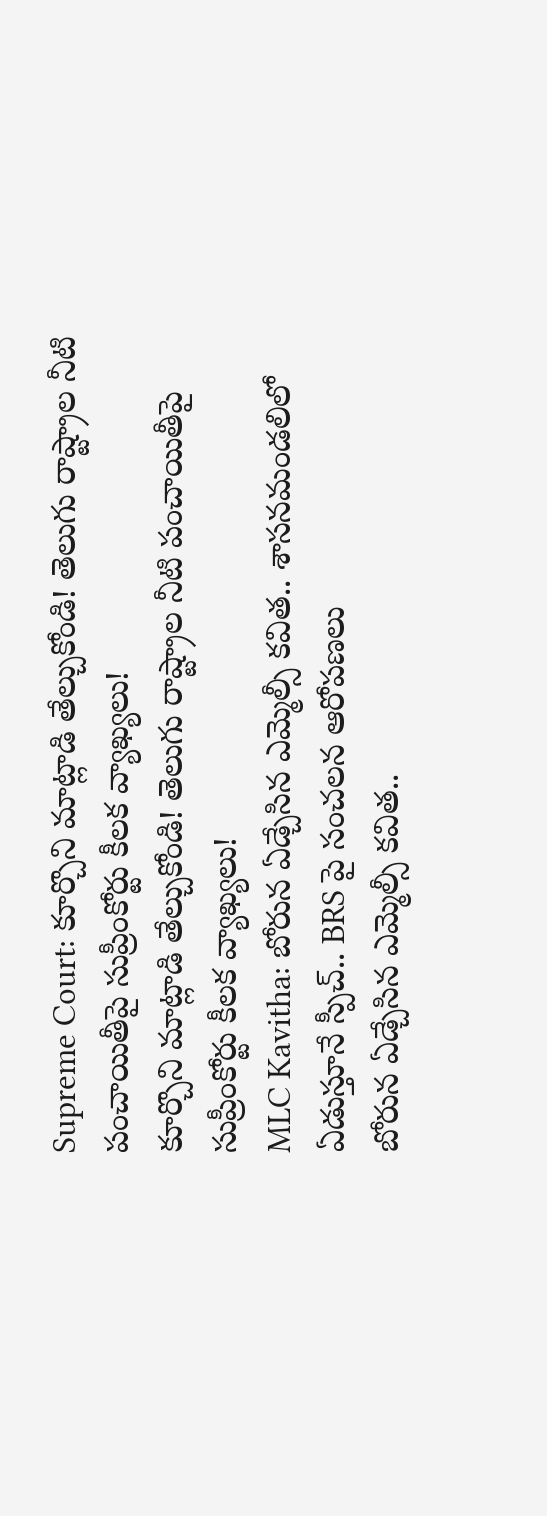Supreme Court: కూర్చొని మాట్లాడి తేల్చుకోండి! తెలుగు రాష్ట్రాల నీటి పంచాయితీపై సుప్రీంకోర్టు కీలక వ్యాఖ్యలు!
కూర్చొని మాట్లాడి తేల్చుకోండి! తెలుగు రాష్ట్రాల నీటి పంచాయితీపై సుప్రీంకోర్టు కీలక వ్యాఖ్యలు!
MLC Kavitha: బోరున ఏడ్చేసిన ఎమ్మెల్సీ కవిత.. శాసనమండలిలో ఏడుస్తూనే స్పీచ్.. BRS పై సంచలన ఆరోపణలు
బోరున ఏడ్చేసిన ఎమ్మెల్సీ కవిత..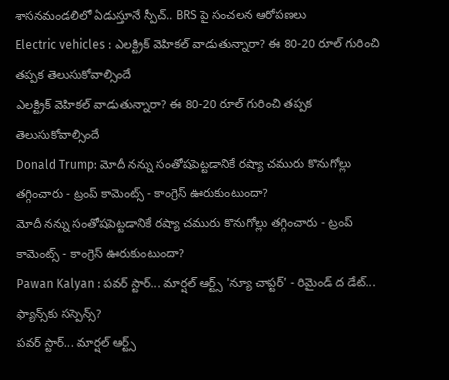శాసనమండలిలో ఏడుస్తూనే స్పీచ్.. BRS పై సంచలన ఆరోపణలు
Electric vehicles : ఎలక్ట్రిక్ వెహికల్ వాడుతున్నారా? ఈ 80-20 రూల్ గురించి తప్పక తెలుసుకోవాల్సిందే
ఎలక్ట్రిక్ వెహికల్ వాడుతున్నారా? ఈ 80-20 రూల్ గురించి తప్పక తెలుసుకోవాల్సిందే
Donald Trump: మోదీ నన్ను సంతోషపెట్టడానికే రష్యా చమురు కొనుగోల్లు తగ్గించారు - ట్రంప్ కామెంట్స్ - కాంగ్రెస్ ఊరుకుంటుందా?
మోదీ నన్ను సంతోషపెట్టడానికే రష్యా చమురు కొనుగోల్లు తగ్గించారు - ట్రంప్ కామెంట్స్ - కాంగ్రెస్ ఊరుకుంటుందా?
Pawan Kalyan : పవర్ స్టార్... మార్షల్ ఆర్ట్స్ 'న్యూ చాప్టర్' - రిమైండ్ ద డేట్... ఫ్యాన్స్‌కు సస్పెన్స్?
పవర్ స్టార్... మార్షల్ ఆర్ట్స్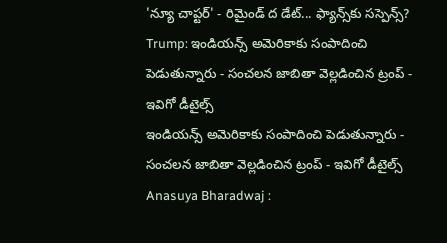'న్యూ చాప్టర్' - రిమైండ్ ద డేట్... ఫ్యాన్స్‌కు సస్పెన్స్?
Trump: ఇండియన్స్ అమెరికాకు సంపాదించి పెడుతున్నారు - సంచలన జాబితా వెల్లడించిన ట్రంప్ - ఇవిగో డీటైల్స్
ఇండియన్స్ అమెరికాకు సంపాదించి పెడుతున్నారు - సంచలన జాబితా వెల్లడించిన ట్రంప్ - ఇవిగో డీటైల్స్
Anasuya Bharadwaj :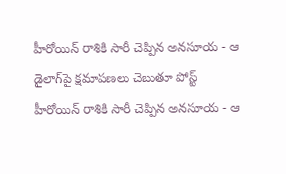హీరోయిన్ రాశికి సారీ చెప్పిన అనసూయ - ఆ డైలాగ్‍పై క్షమాపణలు చెబుతూ పోస్ట్
హీరోయిన్ రాశికి సారీ చెప్పిన అనసూయ - ఆ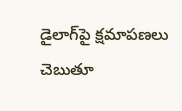డైలాగ్‍పై క్షమాపణలు చెబుతూ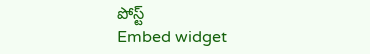పోస్ట్
Embed widget